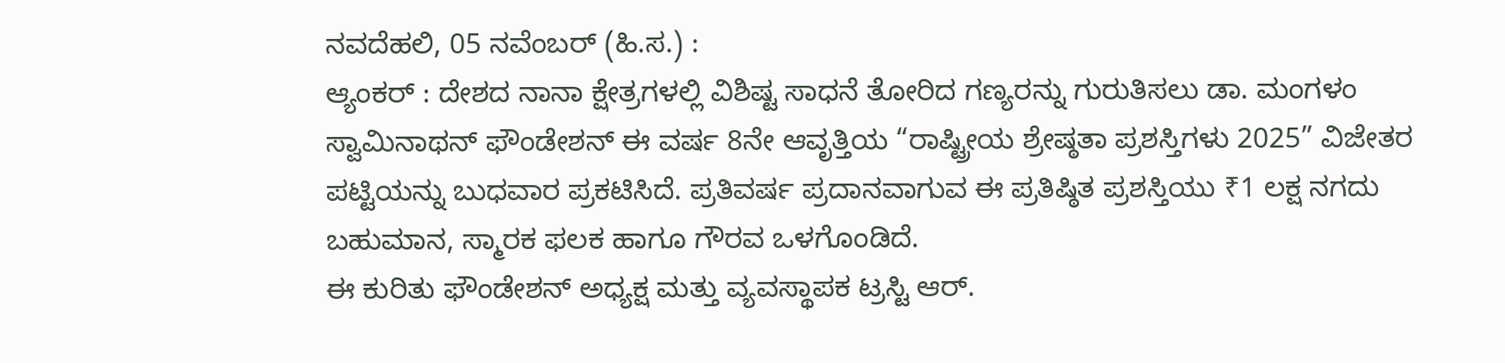ನವದೆಹಲಿ, 05 ನವೆಂಬರ್ (ಹಿ.ಸ.) :
ಆ್ಯಂಕರ್ : ದೇಶದ ನಾನಾ ಕ್ಷೇತ್ರಗಳಲ್ಲಿ ವಿಶಿಷ್ಟ ಸಾಧನೆ ತೋರಿದ ಗಣ್ಯರನ್ನು ಗುರುತಿಸಲು ಡಾ. ಮಂಗಳಂ ಸ್ವಾಮಿನಾಥನ್ ಫೌಂಡೇಶನ್ ಈ ವರ್ಷ 8ನೇ ಆವೃತ್ತಿಯ “ರಾಷ್ಟ್ರೀಯ ಶ್ರೇಷ್ಠತಾ ಪ್ರಶಸ್ತಿಗಳು 2025” ವಿಜೇತರ ಪಟ್ಟಿಯನ್ನು ಬುಧವಾರ ಪ್ರಕಟಿಸಿದೆ. ಪ್ರತಿವರ್ಷ ಪ್ರದಾನವಾಗುವ ಈ ಪ್ರತಿಷ್ಠಿತ ಪ್ರಶಸ್ತಿಯು ₹1 ಲಕ್ಷ ನಗದು ಬಹುಮಾನ, ಸ್ಮಾರಕ ಫಲಕ ಹಾಗೂ ಗೌರವ ಒಳಗೊಂಡಿದೆ.
ಈ ಕುರಿತು ಫೌಂಡೇಶನ್ ಅಧ್ಯಕ್ಷ ಮತ್ತು ವ್ಯವಸ್ಥಾಪಕ ಟ್ರಸ್ಟಿ ಆರ್.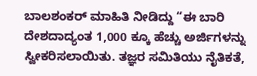ಬಾಲಶಂಕರ್ ಮಾಹಿತಿ ನೀಡಿದ್ದು “ಈ ಬಾರಿ ದೇಶದಾದ್ಯಂತ 1,000 ಕ್ಕೂ ಹೆಚ್ಚು ಅರ್ಜಿಗಳನ್ನು ಸ್ವೀಕರಿಸಲಾಯಿತು. ತಜ್ಞರ ಸಮಿತಿಯು ನೈತಿಕತೆ,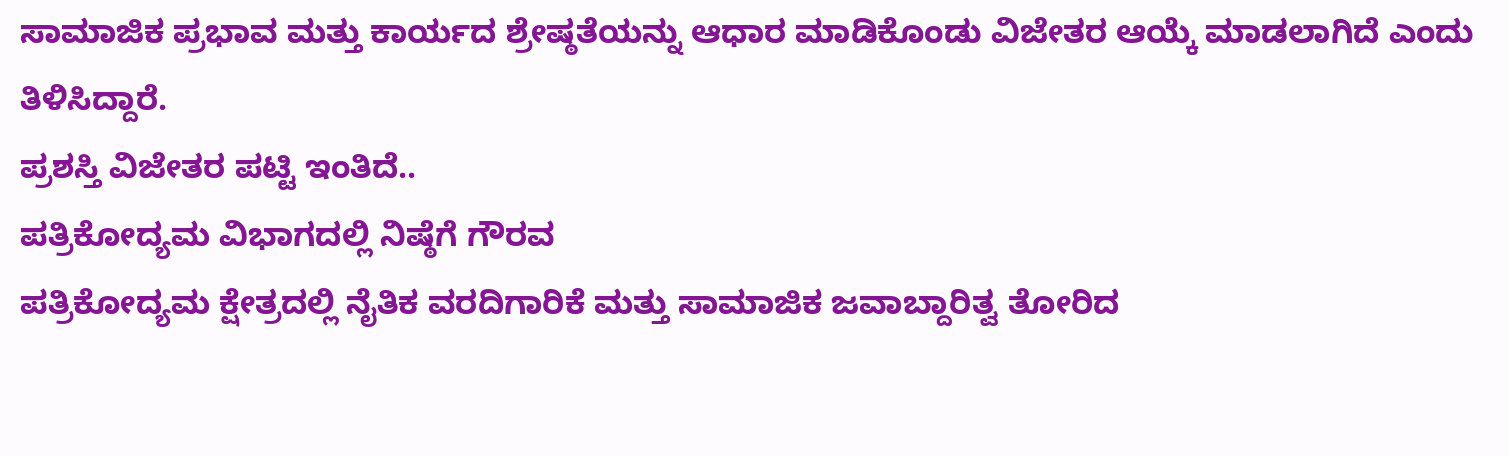ಸಾಮಾಜಿಕ ಪ್ರಭಾವ ಮತ್ತು ಕಾರ್ಯದ ಶ್ರೇಷ್ಠತೆಯನ್ನು ಆಧಾರ ಮಾಡಿಕೊಂಡು ವಿಜೇತರ ಆಯ್ಕೆ ಮಾಡಲಾಗಿದೆ ಎಂದು ತಿಳಿಸಿದ್ದಾರೆ.
ಪ್ರಶಸ್ತಿ ವಿಜೇತರ ಪಟ್ಟಿ ಇಂತಿದೆ..
ಪತ್ರಿಕೋದ್ಯಮ ವಿಭಾಗದಲ್ಲಿ ನಿಷ್ಠೆಗೆ ಗೌರವ
ಪತ್ರಿಕೋದ್ಯಮ ಕ್ಷೇತ್ರದಲ್ಲಿ ನೈತಿಕ ವರದಿಗಾರಿಕೆ ಮತ್ತು ಸಾಮಾಜಿಕ ಜವಾಬ್ದಾರಿತ್ವ ತೋರಿದ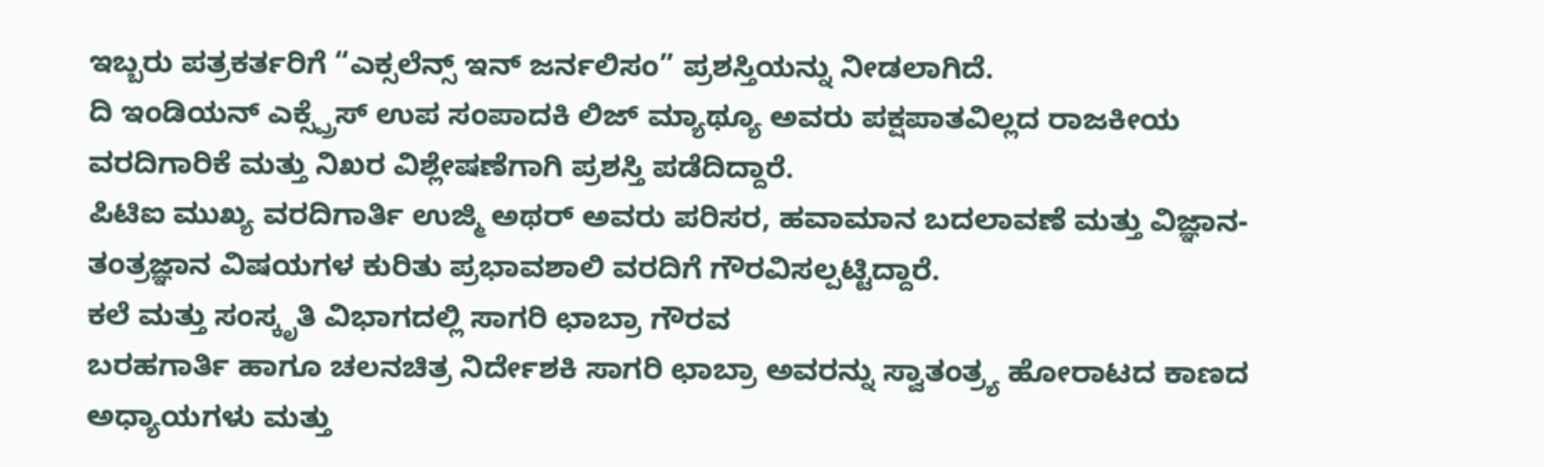ಇಬ್ಬರು ಪತ್ರಕರ್ತರಿಗೆ “ಎಕ್ಸಲೆನ್ಸ್ ಇನ್ ಜರ್ನಲಿಸಂ” ಪ್ರಶಸ್ತಿಯನ್ನು ನೀಡಲಾಗಿದೆ.
ದಿ ಇಂಡಿಯನ್ ಎಕ್ಸ್ಪ್ರೆಸ್ ಉಪ ಸಂಪಾದಕಿ ಲಿಜ್ ಮ್ಯಾಥ್ಯೂ ಅವರು ಪಕ್ಷಪಾತವಿಲ್ಲದ ರಾಜಕೀಯ ವರದಿಗಾರಿಕೆ ಮತ್ತು ನಿಖರ ವಿಶ್ಲೇಷಣೆಗಾಗಿ ಪ್ರಶಸ್ತಿ ಪಡೆದಿದ್ದಾರೆ.
ಪಿಟಿಐ ಮುಖ್ಯ ವರದಿಗಾರ್ತಿ ಉಜ್ಮಿ ಅಥರ್ ಅವರು ಪರಿಸರ, ಹವಾಮಾನ ಬದಲಾವಣೆ ಮತ್ತು ವಿಜ್ಞಾನ-ತಂತ್ರಜ್ಞಾನ ವಿಷಯಗಳ ಕುರಿತು ಪ್ರಭಾವಶಾಲಿ ವರದಿಗೆ ಗೌರವಿಸಲ್ಪಟ್ಟಿದ್ದಾರೆ.
ಕಲೆ ಮತ್ತು ಸಂಸ್ಕೃತಿ ವಿಭಾಗದಲ್ಲಿ ಸಾಗರಿ ಛಾಬ್ರಾ ಗೌರವ
ಬರಹಗಾರ್ತಿ ಹಾಗೂ ಚಲನಚಿತ್ರ ನಿರ್ದೇಶಕಿ ಸಾಗರಿ ಛಾಬ್ರಾ ಅವರನ್ನು ಸ್ವಾತಂತ್ರ್ಯ ಹೋರಾಟದ ಕಾಣದ ಅಧ್ಯಾಯಗಳು ಮತ್ತು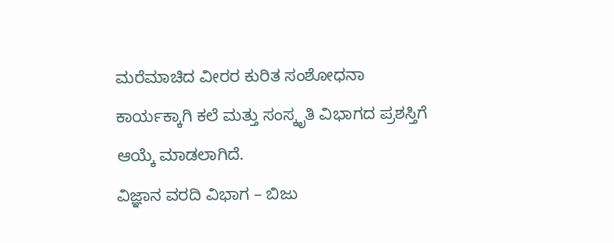ಮರೆಮಾಚಿದ ವೀರರ ಕುರಿತ ಸಂಶೋಧನಾ ಕಾರ್ಯಕ್ಕಾಗಿ ಕಲೆ ಮತ್ತು ಸಂಸ್ಕೃತಿ ವಿಭಾಗದ ಪ್ರಶಸ್ತಿಗೆ ಆಯ್ಕೆ ಮಾಡಲಾಗಿದೆ.
ವಿಜ್ಞಾನ ವರದಿ ವಿಭಾಗ – ಬಿಜು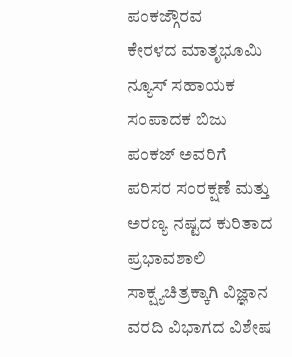ಪಂಕಜ್ಗೌರವ
ಕೇರಳದ ಮಾತೃಭೂಮಿ ನ್ಯೂಸ್ ಸಹಾಯಕ ಸಂಪಾದಕ ಬಿಜು ಪಂಕಜ್ ಅವರಿಗೆ ಪರಿಸರ ಸಂರಕ್ಷಣೆ ಮತ್ತು ಅರಣ್ಯ ನಷ್ಟದ ಕುರಿತಾದ ಪ್ರಭಾವಶಾಲಿ ಸಾಕ್ಷ್ಯಚಿತ್ರಕ್ಕಾಗಿ ವಿಜ್ಞಾನ ವರದಿ ವಿಭಾಗದ ವಿಶೇಷ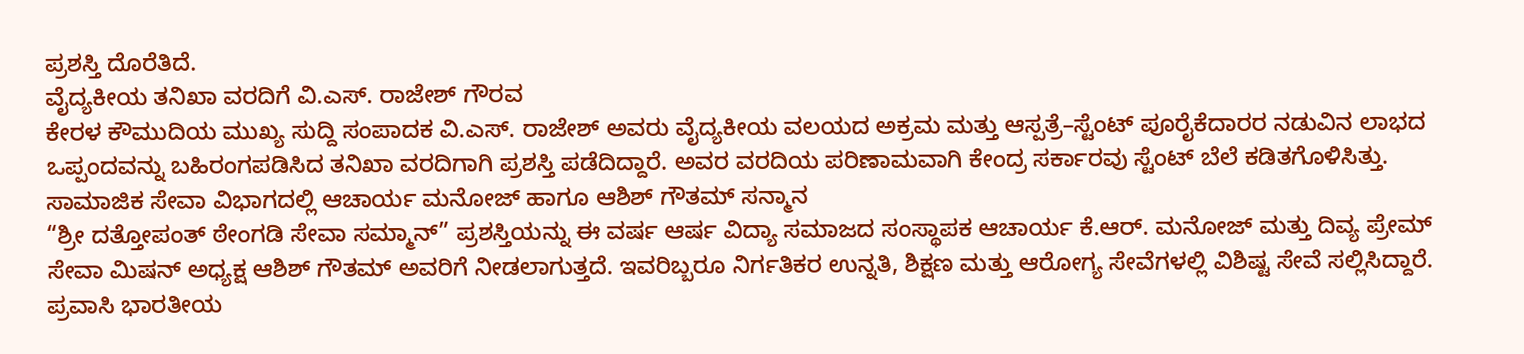ಪ್ರಶಸ್ತಿ ದೊರೆತಿದೆ.
ವೈದ್ಯಕೀಯ ತನಿಖಾ ವರದಿಗೆ ವಿ.ಎಸ್. ರಾಜೇಶ್ ಗೌರವ
ಕೇರಳ ಕೌಮುದಿಯ ಮುಖ್ಯ ಸುದ್ದಿ ಸಂಪಾದಕ ವಿ.ಎಸ್. ರಾಜೇಶ್ ಅವರು ವೈದ್ಯಕೀಯ ವಲಯದ ಅಕ್ರಮ ಮತ್ತು ಆಸ್ಪತ್ರೆ–ಸ್ಟೆಂಟ್ ಪೂರೈಕೆದಾರರ ನಡುವಿನ ಲಾಭದ ಒಪ್ಪಂದವನ್ನು ಬಹಿರಂಗಪಡಿಸಿದ ತನಿಖಾ ವರದಿಗಾಗಿ ಪ್ರಶಸ್ತಿ ಪಡೆದಿದ್ದಾರೆ. ಅವರ ವರದಿಯ ಪರಿಣಾಮವಾಗಿ ಕೇಂದ್ರ ಸರ್ಕಾರವು ಸ್ಟೆಂಟ್ ಬೆಲೆ ಕಡಿತಗೊಳಿಸಿತ್ತು.
ಸಾಮಾಜಿಕ ಸೇವಾ ವಿಭಾಗದಲ್ಲಿ ಆಚಾರ್ಯ ಮನೋಜ್ ಹಾಗೂ ಆಶಿಶ್ ಗೌತಮ್ ಸನ್ಮಾನ
“ಶ್ರೀ ದತ್ತೋಪಂತ್ ಠೇಂಗಡಿ ಸೇವಾ ಸಮ್ಮಾನ್” ಪ್ರಶಸ್ತಿಯನ್ನು ಈ ವರ್ಷ ಆರ್ಷ ವಿದ್ಯಾ ಸಮಾಜದ ಸಂಸ್ಥಾಪಕ ಆಚಾರ್ಯ ಕೆ.ಆರ್. ಮನೋಜ್ ಮತ್ತು ದಿವ್ಯ ಪ್ರೇಮ್ ಸೇವಾ ಮಿಷನ್ ಅಧ್ಯಕ್ಷ ಆಶಿಶ್ ಗೌತಮ್ ಅವರಿಗೆ ನೀಡಲಾಗುತ್ತದೆ. ಇವರಿಬ್ಬರೂ ನಿರ್ಗತಿಕರ ಉನ್ನತಿ, ಶಿಕ್ಷಣ ಮತ್ತು ಆರೋಗ್ಯ ಸೇವೆಗಳಲ್ಲಿ ವಿಶಿಷ್ಟ ಸೇವೆ ಸಲ್ಲಿಸಿದ್ದಾರೆ.
ಪ್ರವಾಸಿ ಭಾರತೀಯ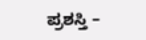ಪ್ರಶಸ್ತಿ –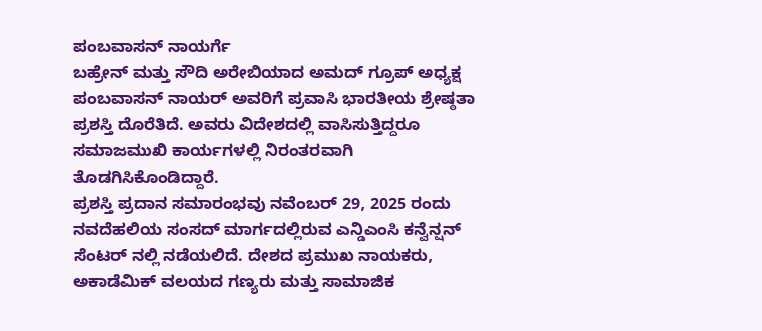ಪಂಬವಾಸನ್ ನಾಯರ್ಗೆ
ಬಹ್ರೇನ್ ಮತ್ತು ಸೌದಿ ಅರೇಬಿಯಾದ ಅಮದ್ ಗ್ರೂಪ್ ಅಧ್ಯಕ್ಷ ಪಂಬವಾಸನ್ ನಾಯರ್ ಅವರಿಗೆ ಪ್ರವಾಸಿ ಭಾರತೀಯ ಶ್ರೇಷ್ಠತಾ ಪ್ರಶಸ್ತಿ ದೊರೆತಿದೆ. ಅವರು ವಿದೇಶದಲ್ಲಿ ವಾಸಿಸುತ್ತಿದ್ದರೂ ಸಮಾಜಮುಖಿ ಕಾರ್ಯಗಳಲ್ಲಿ ನಿರಂತರವಾಗಿ ತೊಡಗಿಸಿಕೊಂಡಿದ್ದಾರೆ.
ಪ್ರಶಸ್ತಿ ಪ್ರದಾನ ಸಮಾರಂಭವು ನವೆಂಬರ್ 29, 2025 ರಂದು ನವದೆಹಲಿಯ ಸಂಸದ್ ಮಾರ್ಗದಲ್ಲಿರುವ ಎನ್ಡಿಎಂಸಿ ಕನ್ವೆನ್ಷನ್ ಸೆಂಟರ್ ನಲ್ಲಿ ನಡೆಯಲಿದೆ. ದೇಶದ ಪ್ರಮುಖ ನಾಯಕರು, ಅಕಾಡೆಮಿಕ್ ವಲಯದ ಗಣ್ಯರು ಮತ್ತು ಸಾಮಾಜಿಕ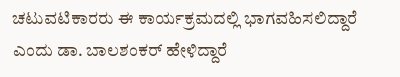ಚಟುವಟಿಕಾರರು ಈ ಕಾರ್ಯಕ್ರಮದಲ್ಲಿ ಭಾಗವಹಿಸಲಿದ್ದಾರೆ ಎಂದು ಡಾ. ಬಾಲಶಂಕರ್ ಹೇಳಿದ್ದಾರೆ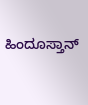ಹಿಂದೂಸ್ತಾನ್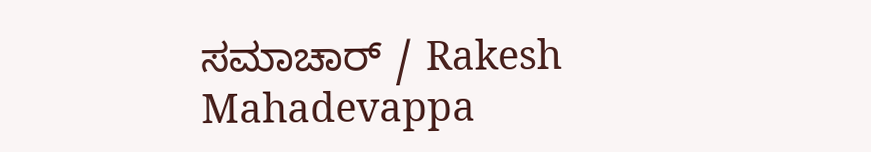ಸಮಾಚಾರ್ / Rakesh Mahadevappa